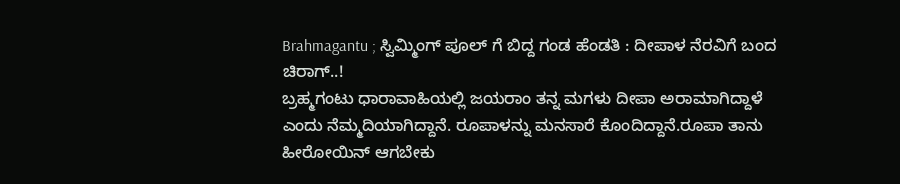Brahmagantu ; ಸ್ವಿಮ್ಮಿಂಗ್ ಪೂಲ್ ಗೆ ಬಿದ್ದ ಗಂಡ ಹೆಂಡತಿ : ದೀಪಾಳ ನೆರವಿಗೆ ಬಂದ ಚಿರಾಗ್..!
ಬ್ರಹ್ಮಗಂಟು ಧಾರಾವಾಹಿಯಲ್ಲಿ ಜಯರಾಂ ತನ್ನ ಮಗಳು ದೀಪಾ ಅರಾಮಾಗಿದ್ದಾಳೆ ಎಂದು ನೆಮ್ಮದಿಯಾಗಿದ್ದಾನೆ. ರೂಪಾಳನ್ನು ಮನಸಾರೆ ಕೊಂದಿದ್ದಾನೆ.ರೂಪಾ ತಾನು ಹೀರೋಯಿನ್ ಆಗಬೇಕು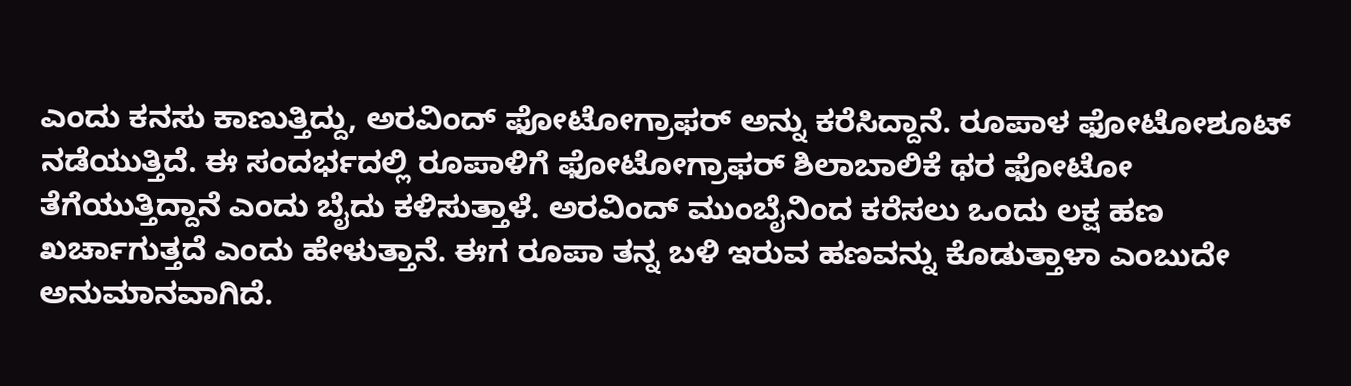ಎಂದು ಕನಸು ಕಾಣುತ್ತಿದ್ದು, ಅರವಿಂದ್ ಫೋಟೋಗ್ರಾಫರ್ ಅನ್ನು ಕರೆಸಿದ್ದಾನೆ. ರೂಪಾಳ ಫೋಟೋಶೂಟ್ ನಡೆಯುತ್ತಿದೆ. ಈ ಸಂದರ್ಭದಲ್ಲಿ ರೂಪಾಳಿಗೆ ಫೋಟೋಗ್ರಾಫರ್ ಶಿಲಾಬಾಲಿಕೆ ಥರ ಫೋಟೋ ತೆಗೆಯುತ್ತಿದ್ದಾನೆ ಎಂದು ಬೈದು ಕಳಿಸುತ್ತಾಳೆ. ಅರವಿಂದ್ ಮುಂಬೈನಿಂದ ಕರೆಸಲು ಒಂದು ಲಕ್ಷ ಹಣ ಖರ್ಚಾಗುತ್ತದೆ ಎಂದು ಹೇಳುತ್ತಾನೆ. ಈಗ ರೂಪಾ ತನ್ನ ಬಳಿ ಇರುವ ಹಣವನ್ನು ಕೊಡುತ್ತಾಳಾ ಎಂಬುದೇ ಅನುಮಾನವಾಗಿದೆ.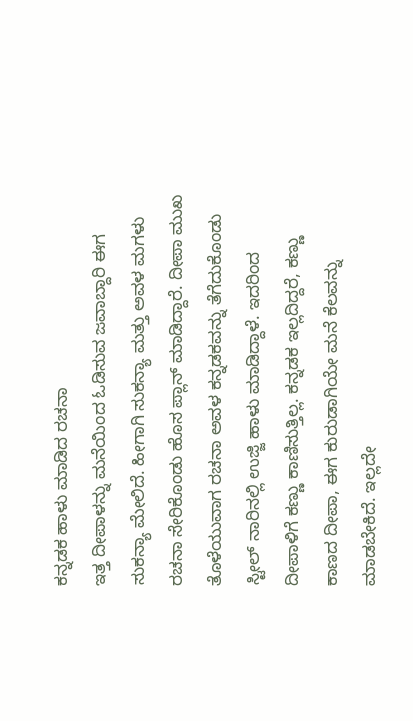ಕನ್ನಡಕ ಹಾಳು ಮಾಡಿದ ರಚನಾ
ಇತ್ತ ದೀಪಾಳನ್ನು ಮನೆಯಿಂದ ಓಡಿಸುವ ಜವಾಬ್ದಾರಿ ಈಗ ಸುಕನ್ಯಾ ಮೇಲಿದೆ. ಹೀಗಾಗಿ ಸುಕನ್ಯಾ ಮತ್ತು ಅವಳ ಮಗಳು ರಚನಾ ಸೇರಿಕೊಂಡು ಹೊಸ ಪ್ಲಾನ್ ಮಾಡಿದ್ದಾರೆ. ದೀಪಾ ಮುಖ ತೊಳೆಯುವಾಗ ರಚನಾ ಅವಳ ಕನ್ನಡಕವನ್ನು ತೆಗೆದುಕೊಂಡು ಸ್ಟೀಲ್ ನಾರಿನಲ್ಲಿ ಉಜ್ಜಿ ಹಾಳು ಮಾಡಿದ್ದಾಳೆ. ಇದರಿಂದ ದೀಪಾಳಿಗೆ ಕಣ್ಣು ಕಾಣಿಸುತ್ತಿಲ್ಲ. ಕನ್ನಡಕ ಇಲ್ಲದಿದ್ದರೆ, ಕಣ್ಣು ಕಾಣದ ದೀಪಾ, ಈಗ ಕುರುಡಾಗಿಯೇ ಮನೆ ಕೆಲವನ್ನು ಮಾಡಬೇಕಿದೆ. ಇಲ್ಲದೇ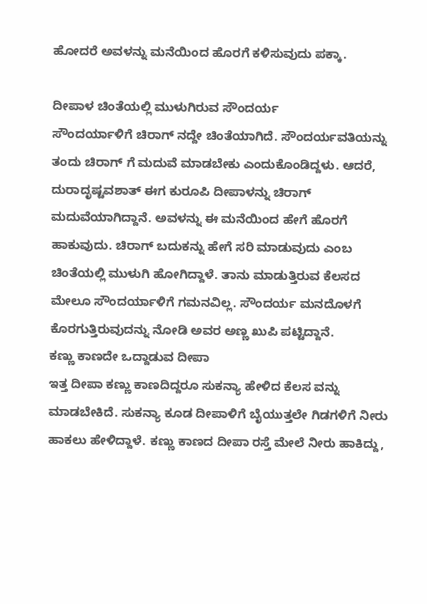ಹೋದರೆ ಅವಳನ್ನು ಮನೆಯಿಂದ ಹೊರಗೆ ಕಳಿಸುವುದು ಪಕ್ಕಾ.

ದೀಪಾಳ ಚಿಂತೆಯಲ್ಲಿ ಮುಳುಗಿರುವ ಸೌಂದರ್ಯ
ಸೌಂದರ್ಯಾಳಿಗೆ ಚಿರಾಗ್ ನದ್ದೇ ಚಿಂತೆಯಾಗಿದೆ. ಸೌಂದರ್ಯವತಿಯನ್ನು ತಂದು ಚಿರಾಗ್ ಗೆ ಮದುವೆ ಮಾಡಬೇಕು ಎಂದುಕೊಂಡಿದ್ದಳು. ಆದರೆ, ದುರಾದೃಷ್ಟವಶಾತ್ ಈಗ ಕುರೂಪಿ ದೀಪಾಳನ್ನು ಚಿರಾಗ್ ಮದುವೆಯಾಗಿದ್ದಾನೆ. ಅವಳನ್ನು ಈ ಮನೆಯಿಂದ ಹೇಗೆ ಹೊರಗೆ ಹಾಕುವುದು. ಚಿರಾಗ್ ಬದುಕನ್ನು ಹೇಗೆ ಸರಿ ಮಾಡುವುದು ಎಂಬ ಚಿಂತೆಯಲ್ಲಿ ಮುಳುಗಿ ಹೋಗಿದ್ದಾಳೆ. ತಾನು ಮಾಡುತ್ತಿರುವ ಕೆಲಸದ ಮೇಲೂ ಸೌಂದರ್ಯಾಳಿಗೆ ಗಮನವಿಲ್ಲ. ಸೌಂದರ್ಯ ಮನದೊಳಗೆ ಕೊರಗುತ್ತಿರುವುದನ್ನು ನೋಡಿ ಅವರ ಅಣ್ಣ ಖುಪಿ ಪಟ್ಟಿದ್ದಾನೆ.
ಕಣ್ಣು ಕಾಣದೇ ಒದ್ದಾಡುವ ದೀಪಾ
ಇತ್ತ ದೀಪಾ ಕಣ್ಣು ಕಾಣದಿದ್ದರೂ ಸುಕನ್ಯಾ ಹೇಳಿದ ಕೆಲಸ ವನ್ನು ಮಾಡಬೇಕಿದೆ. ಸುಕನ್ಯಾ ಕೂಡ ದೀಪಾಳಿಗೆ ಬೈಯುತ್ತಲೇ ಗಿಡಗಳಿಗೆ ನೀರು ಹಾಕಲು ಹೇಳಿದ್ದಾಳೆ. ಕಣ್ಣು ಕಾಣದ ದೀಪಾ ರಸ್ತೆ ಮೇಲೆ ನೀರು ಹಾಕಿದ್ದು,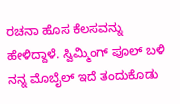ರಚನಾ ಹೊಸ ಕೆಲಸವನ್ನು ಹೇಳಿದ್ದಾಳೆ. ಸ್ವಿಮ್ಮಿಂಗ್ ಪೂಲ್ ಬಳಿ ನನ್ನ ಮೊಬೈಲ್ ಇದೆ ತಂದುಕೊಡು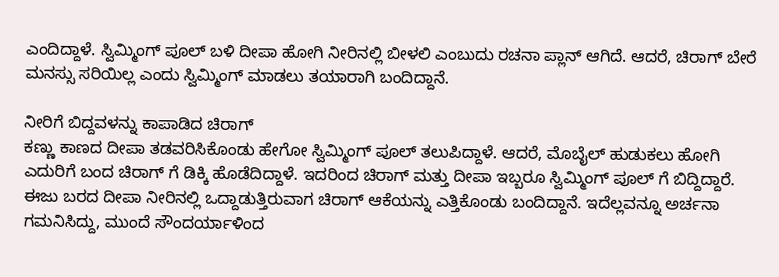ಎಂದಿದ್ದಾಳೆ. ಸ್ವಿಮ್ಮಿಂಗ್ ಪೂಲ್ ಬಳಿ ದೀಪಾ ಹೋಗಿ ನೀರಿನಲ್ಲಿ ಬೀಳಲಿ ಎಂಬುದು ರಚನಾ ಪ್ಲಾನ್ ಆಗಿದೆ. ಆದರೆ, ಚಿರಾಗ್ ಬೇರೆ ಮನಸ್ಸು ಸರಿಯಿಲ್ಲ ಎಂದು ಸ್ವಿಮ್ಮಿಂಗ್ ಮಾಡಲು ತಯಾರಾಗಿ ಬಂದಿದ್ದಾನೆ.

ನೀರಿಗೆ ಬಿದ್ದವಳನ್ನು ಕಾಪಾಡಿದ ಚಿರಾಗ್
ಕಣ್ಣು ಕಾಣದ ದೀಪಾ ತಡವರಿಸಿಕೊಂಡು ಹೇಗೋ ಸ್ವಿಮ್ಮಿಂಗ್ ಪೂಲ್ ತಲುಪಿದ್ದಾಳೆ. ಆದರೆ, ಮೊಬೈಲ್ ಹುಡುಕಲು ಹೋಗಿ ಎದುರಿಗೆ ಬಂದ ಚಿರಾಗ್ ಗೆ ಡಿಕ್ಕಿ ಹೊಡೆದಿದ್ದಾಳೆ. ಇದರಿಂದ ಚಿರಾಗ್ ಮತ್ತು ದೀಪಾ ಇಬ್ಬರೂ ಸ್ವಿಮ್ಮಿಂಗ್ ಪೂಲ್ ಗೆ ಬಿದ್ದಿದ್ದಾರೆ. ಈಜು ಬರದ ದೀಪಾ ನೀರಿನಲ್ಲಿ ಒದ್ದಾಡುತ್ತಿರುವಾಗ ಚಿರಾಗ್ ಆಕೆಯನ್ನು ಎತ್ತಿಕೊಂಡು ಬಂದಿದ್ದಾನೆ. ಇದೆಲ್ಲವನ್ನೂ ಅರ್ಚನಾ ಗಮನಿಸಿದ್ದು, ಮುಂದೆ ಸೌಂದರ್ಯಾಳಿಂದ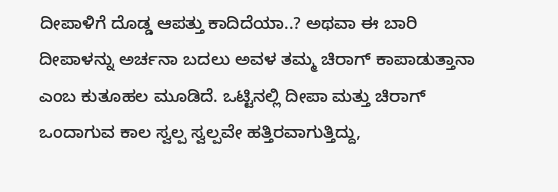ದೀಪಾಳಿಗೆ ದೊಡ್ಡ ಆಪತ್ತು ಕಾದಿದೆಯಾ..? ಅಥವಾ ಈ ಬಾರಿ ದೀಪಾಳನ್ನು ಅರ್ಚನಾ ಬದಲು ಅವಳ ತಮ್ಮ ಚಿರಾಗ್ ಕಾಪಾಡುತ್ತಾನಾ ಎಂಬ ಕುತೂಹಲ ಮೂಡಿದೆ. ಒಟ್ಟಿನಲ್ಲಿ ದೀಪಾ ಮತ್ತು ಚಿರಾಗ್ ಒಂದಾಗುವ ಕಾಲ ಸ್ವಲ್ಪ ಸ್ವಲ್ಪವೇ ಹತ್ತಿರವಾಗುತ್ತಿದ್ದು,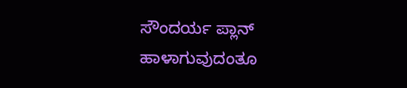ಸೌಂದರ್ಯ ಪ್ಲಾನ್ ಹಾಳಾಗುವುದಂತೂ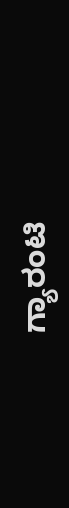ಗ್ಯಾರಂಟಿ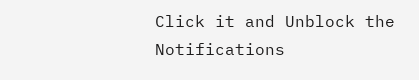Click it and Unblock the Notifications